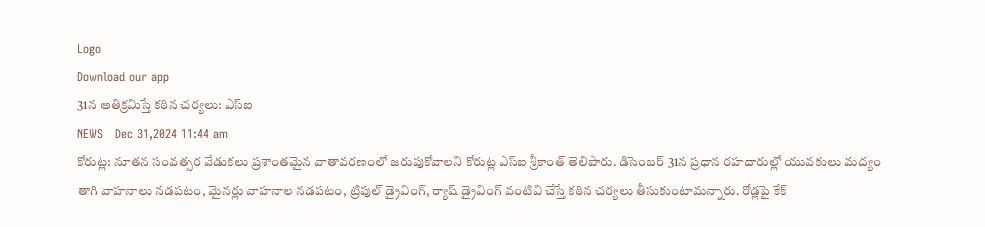Logo
Download our app
31న అతిక్రమిస్తే కఠిన చర్యలు: ఎస్ఐ
NEWS   Dec 31,2024 11:44 am
కోరుట్ల: నూతన సంవత్సర వేడుకలు ప్రశాంతమైన వాతావరణంలో జరుపుకోవాలని కోరుట్ల ఎస్ఐ శ్రీకాంత్ తెలిపారు. డిసెంబర్ 31న ప్రధాన రహదారుల్లో యువకులు మద్యం తాగి వాహనాలు నడపటం, మైనర్లు వాహనాల నడపటం, ట్రిపుల్ డ్రైవింగ్, ర్యాష్ డ్రైవింగ్ వంటివి చేస్తే కఠిన చర్యలు తీసుకుంటామన్నారు. రోడ్లపై కేక్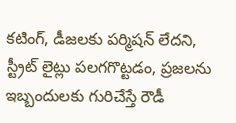కటింగ్, డీజలకు పర్మిషన్ లేదని, స్ట్రీట్ లైట్లు పలగగొట్టడం, ప్రజలను ఇబ్బందులకు గురిచేస్తే రౌడీ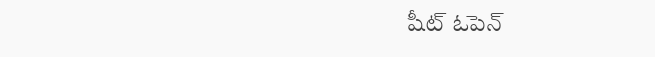షీట్ ఓపెన్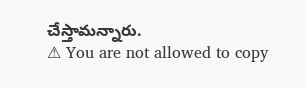చేస్తామన్నారు.
⚠ You are not allowed to copy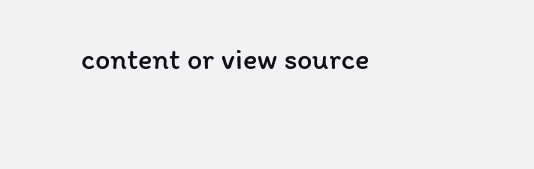content or view source